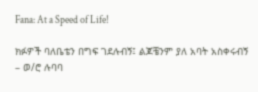Fana: At a Speed of Life!

ክፉዎች ባለቤቴን በግፍ ገደሉብኝ፤ ልጆቼንም ያለ አባት አስቀሩብኝ – ወ/ሮ ሉባባ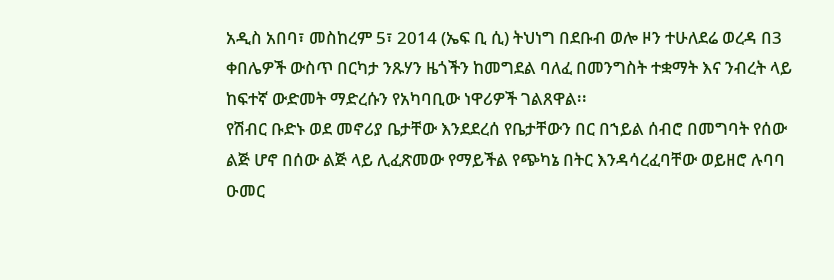አዲስ አበባ፣ መስከረም 5፣ 2014 (ኤፍ ቢ ሲ) ትህነግ በደቡብ ወሎ ዞን ተሁለደሬ ወረዳ በ3 ቀበሌዎች ውስጥ በርካታ ንጹሃን ዜጎችን ከመግደል ባለፈ በመንግስት ተቋማት እና ንብረት ላይ ከፍተኛ ውድመት ማድረሱን የአካባቢው ነዋሪዎች ገልጸዋል፡፡
የሽብር ቡድኑ ወደ መኖሪያ ቤታቸው እንደደረሰ የቤታቸውን በር በኀይል ሰብሮ በመግባት የሰው ልጅ ሆኖ በሰው ልጅ ላይ ሊፈጽመው የማይችል የጭካኔ በትር እንዳሳረፈባቸው ወይዘሮ ሉባባ ዑመር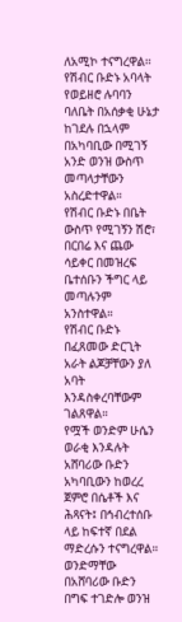ለአሚኮ ተናግረዋል፡፡
የሽብር ቡድኑ አባላት የወይዘሮ ሉባባን ባለቤት በአሰቃቂ ሁኔታ ከገደሉ በኋላም በአካባቢው በሚገኝ አንድ ወንዝ ውስጥ መጣላታቸውን አስረድተዋል።
የሽብር ቡድኑ በቤት ውስጥ የሚገኝን ሽሮ፣ በርበሬ እና ጨው ሳይቀር በመዝረፍ ቤተሰቡን ችግር ላይ መጣሉንም አንስተዋል።
የሽብር ቡድኑ በፈጸመው ድርጊት አራት ልጆቻቸውን ያለ አባት እንዳስቀረባቸውም ገልጸዋል።
የሟች ወንድም ሁሴን ወራቂ እንዳሉት አሸባሪው ቡድን አካባቢውን ከወረረ ጀምሮ በሴቶች እና ሕጻናት፤ በኅብረተሰቡ ላይ ከፍተኛ በደል ማድረሱን ተናግረዋል።
ወንድማቸው በአሸባሪው ቡድን በግፍ ተገድሎ ወንዝ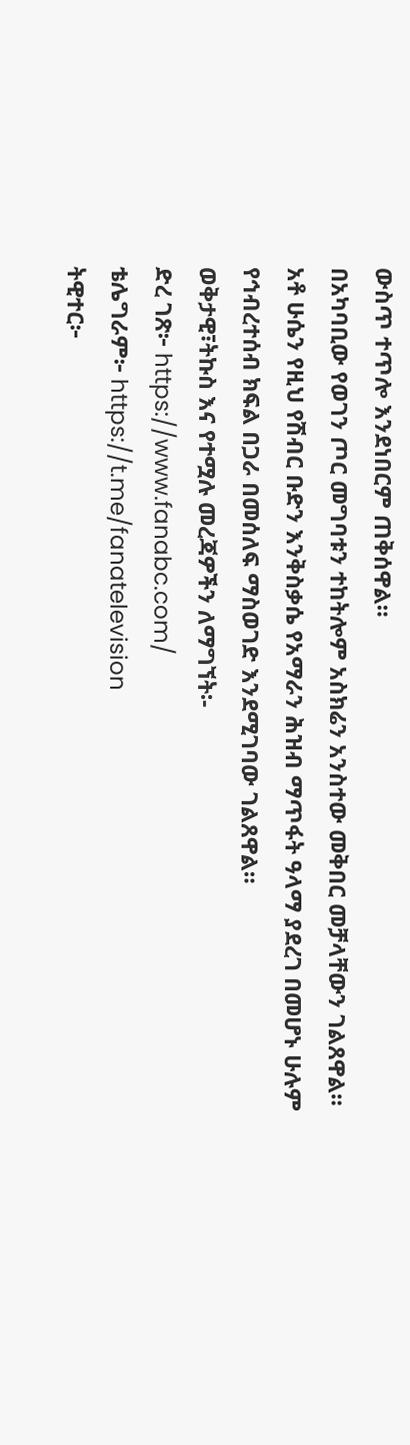ውስጥ ተጥሎ እንደነበርም ጠቅሰዋል።
በአካባቢው የወገን ጦር መግባቱን ተከትሎም አስክሬን አንስተው መቅበር መቻላቸውን ገልጸዋል።
አቶ ሁሴን የዚህ የሽብር ቡድን እንቅስቃሴ የአማራን ሕዝብ ማጥፋት ዓላማ ያደረገ በመሆኑ ሁሉም የኅብረተሰብ ክፍል በጋራ በመሰለፍ ማስወገድ እንደሚገባው ገልጸዋል።
ወቅታዊ፣ትኩስ እና የተሟሉ መረጃዎችን ለማግኘት፡-
ድረ ገጽ፦ https://www.fanabc.com/
ቴሌግራም፦ https://t.me/fanatelevision
ትዊተር፦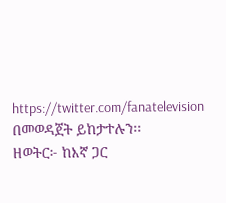https://twitter.com/fanatelevision በመወዳጀት ይከታተሉን፡፡
ዘወትር፦ ከእኛ ጋር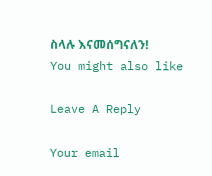ስላሉ እናመሰግናለን!
You might also like

Leave A Reply

Your email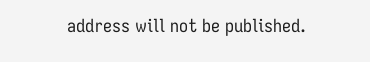address will not be published.